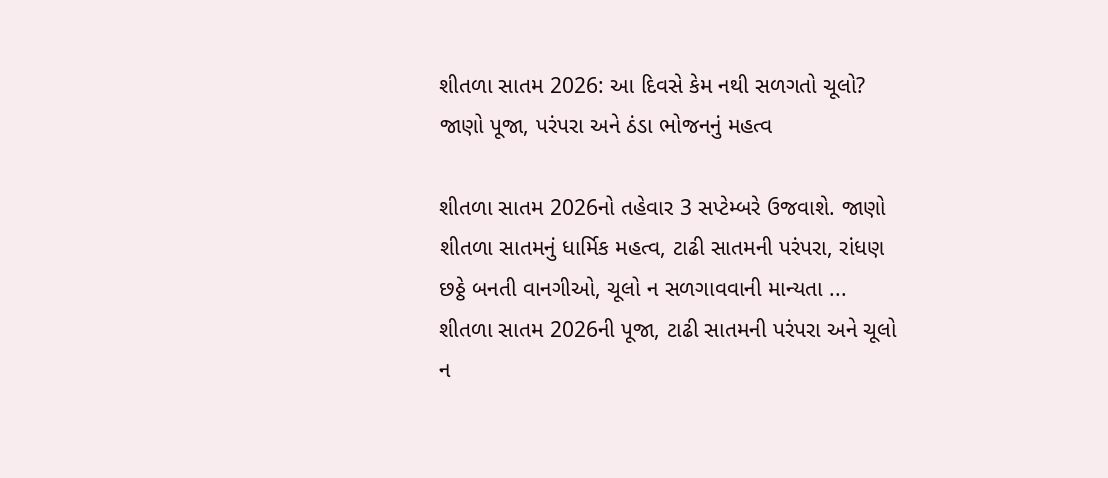શીતળા સાતમ 2026: આ દિવસે કેમ નથી સળગતો ચૂલો? જાણો પૂજા, પરંપરા અને ઠંડા ભોજનનું મહત્વ

શીતળા સાતમ 2026નો તહેવાર 3 સપ્ટેમ્બરે ઉજવાશે. જાણો શીતળા સાતમનું ધાર્મિક મહત્વ, ટાઢી સાતમની પરંપરા, રાંધણ છઠ્ઠે બનતી વાનગીઓ, ચૂલો ન સળગાવવાની માન્યતા ...
શીતળા સાતમ 2026ની પૂજા, ટાઢી સાતમની પરંપરા અને ચૂલો ન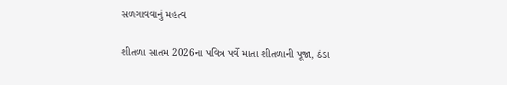સળગાવવાનું મહત્વ

શીતળા સાતમ 2026ના પવિત્ર પર્વે માતા શીતળાની પૂજા, ઠંડા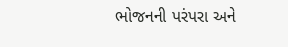ભોજનની પરંપરા અને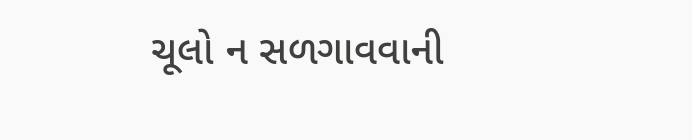ચૂલો ન સળગાવવાની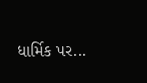ધાર્મિક પર...